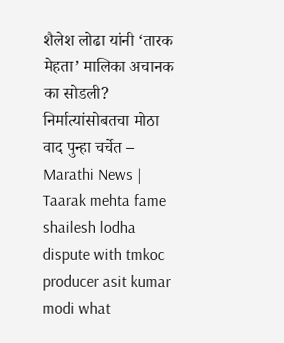शैलेश लोढा यांनी ‘तारक मेहता’ मालिका अचानक का सोडली? निर्मात्यांसोबतचा मोठा वाद पुन्हा चर्चेत – Marathi News | Taarak mehta fame shailesh lodha dispute with tmkoc producer asit kumar modi what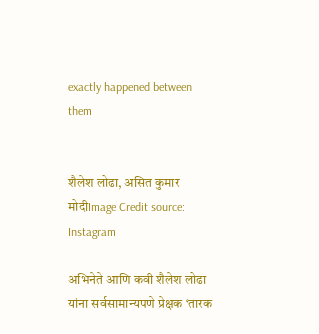exactly happened between them


शैलेश लोढा, असित कुमार मोदीImage Credit source: Instagram

अभिनेते आणि कवी शैलेश लोढा यांना सर्वसामान्यपणे प्रेक्षक ‘तारक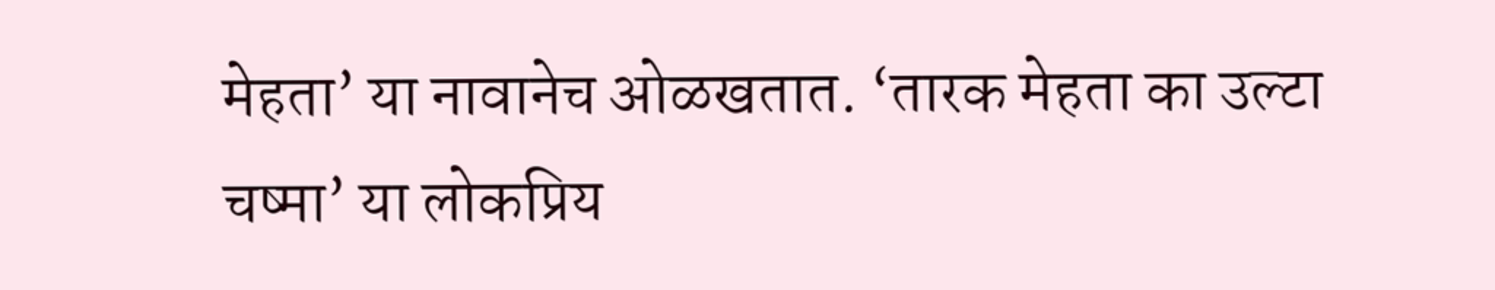मेहता’ या नावानेच ओळखतात. ‘तारक मेहता का उल्टा चष्मा’ या लोकप्रिय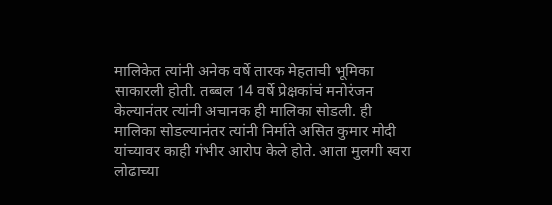मालिकेत त्यांनी अनेक वर्षे तारक मेहताची भूमिका साकारली होती. तब्बल 14 वर्षे प्रेक्षकांचं मनोरंजन केल्यानंतर त्यांनी अचानक ही मालिका सोडली. ही मालिका सोडल्यानंतर त्यांनी निर्माते असित कुमार मोदी यांच्यावर काही गंभीर आरोप केले होते. आता मुलगी स्वरा लोढाच्या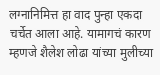लग्नानिमित्त हा वाद पुन्हा एकदा चर्चेत आला आहे. यामागचं कारण म्हणजे शैलेश लोढा यांच्या मुलीच्या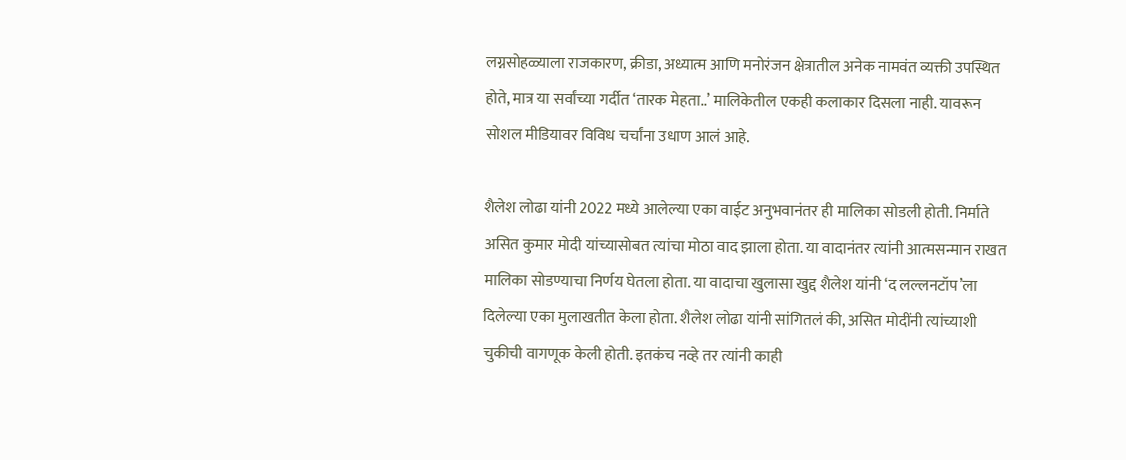लग्नसोहळ्याला राजकारण, क्रीडा, अध्यात्म आणि मनोरंजन क्षेत्रातील अनेक नामवंत व्यक्ती उपस्थित होते, मात्र या सर्वांच्या गर्दीत ‘तारक मेहता..’ मालिकेतील एकही कलाकार दिसला नाही. यावरून सोशल मीडियावर विविध चर्चांना उधाण आलं आहे.

शैलेश लोढा यांनी 2022 मध्ये आलेल्या एका वाईट अनुभवानंतर ही मालिका सोडली होती. निर्माते असित कुमार मोदी यांच्यासोबत त्यांचा मोठा वाद झाला होता. या वादानंतर त्यांनी आत्मसन्मान राखत मालिका सोडण्याचा निर्णय घेतला होता. या वादाचा खुलासा खुद्द शैलेश यांनी ‘द लल्लनटॉप’ला दिलेल्या एका मुलाखतीत केला होता. शैलेश लोढा यांनी सांगितलं की, असित मोदींनी त्यांच्याशी चुकीची वागणूक केली होती. इतकंच नव्हे तर त्यांनी काही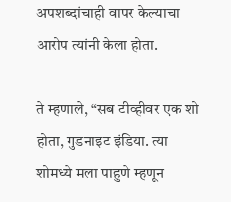अपशब्दांचाही वापर केल्याचा आरोप त्यांनी केला होता.

ते म्हणाले, “सब टीव्हीवर एक शो होता, गुडनाइट इंडिया. त्या शोमध्ये मला पाहुणे म्हणून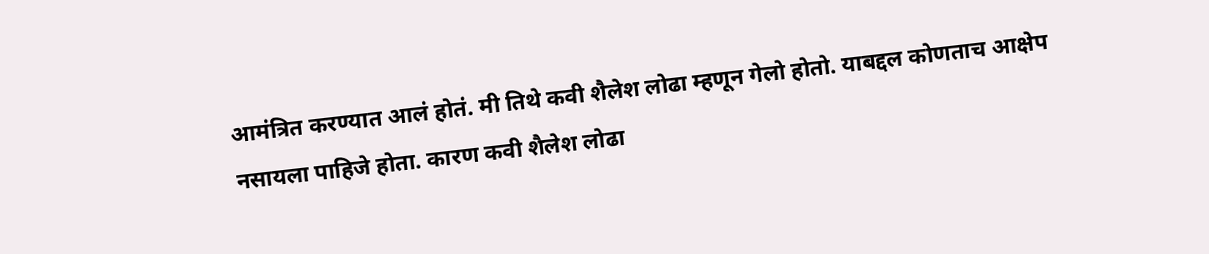आमंत्रित करण्यात आलं होतं. मी तिथे कवी शैलेश लोढा म्हणून गेलो होतो. याबद्दल कोणताच आक्षेप नसायला पाहिजे होता. कारण कवी शैलेश लोढा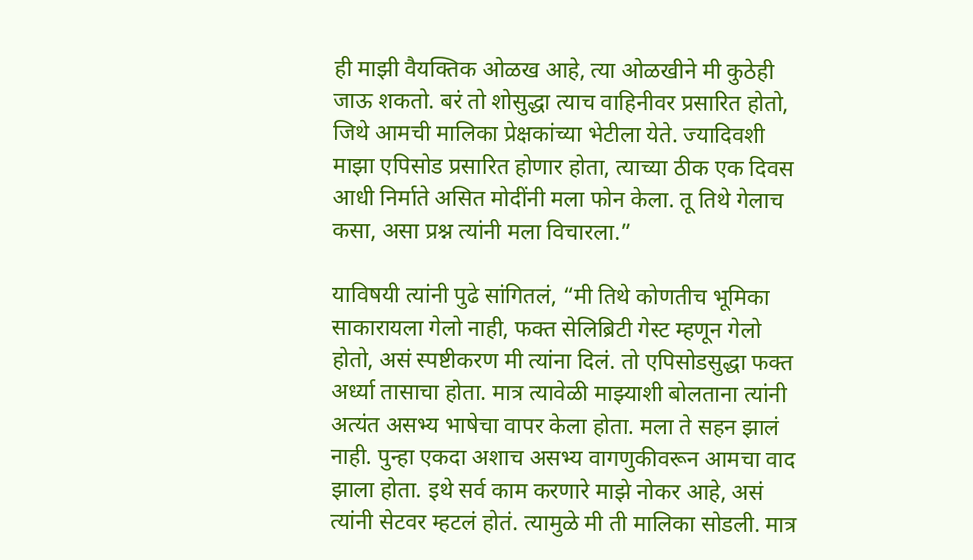ही माझी वैयक्तिक ओळख आहे, त्या ओळखीने मी कुठेही जाऊ शकतो. बरं तो शोसुद्धा त्याच वाहिनीवर प्रसारित होतो, जिथे आमची मालिका प्रेक्षकांच्या भेटीला येते. ज्यादिवशी माझा एपिसोड प्रसारित होणार होता, त्याच्या ठीक एक दिवस आधी निर्माते असित मोदींनी मला फोन केला. तू तिथे गेलाच कसा, असा प्रश्न त्यांनी मला विचारला.”

याविषयी त्यांनी पुढे सांगितलं, “मी तिथे कोणतीच भूमिका साकारायला गेलो नाही, फक्त सेलिब्रिटी गेस्ट म्हणून गेलो होतो, असं स्पष्टीकरण मी त्यांना दिलं. तो एपिसोडसुद्धा फक्त अर्ध्या तासाचा होता. मात्र त्यावेळी माझ्याशी बोलताना त्यांनी अत्यंत असभ्य भाषेचा वापर केला होता. मला ते सहन झालं नाही. पुन्हा एकदा अशाच असभ्य वागणुकीवरून आमचा वाद झाला होता. इथे सर्व काम करणारे माझे नोकर आहे, असं त्यांनी सेटवर म्हटलं होतं. त्यामुळे मी ती मालिका सोडली. मात्र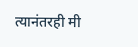त्यानंतरही मी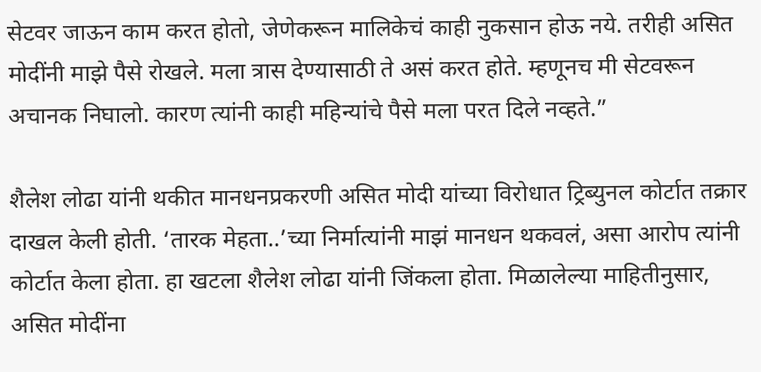सेटवर जाऊन काम करत होतो, जेणेकरून मालिकेचं काही नुकसान होऊ नये. तरीही असित मोदींनी माझे पैसे रोखले. मला त्रास देण्यासाठी ते असं करत होते. म्हणूनच मी सेटवरून अचानक निघालो. कारण त्यांनी काही महिन्यांचे पैसे मला परत दिले नव्हते.”

शैलेश लोढा यांनी थकीत मानधनप्रकरणी असित मोदी यांच्या विरोधात ट्रिब्युनल कोर्टात तक्रार दाखल केली होती. ‘तारक मेहता..’च्या निर्मात्यांनी माझं मानधन थकवलं, असा आरोप त्यांनी कोर्टात केला होता. हा खटला शैलेश लोढा यांनी जिंकला होता. मिळालेल्या माहितीनुसार, असित मोदींना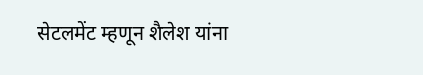सेटलमेंट म्हणून शैलेश यांना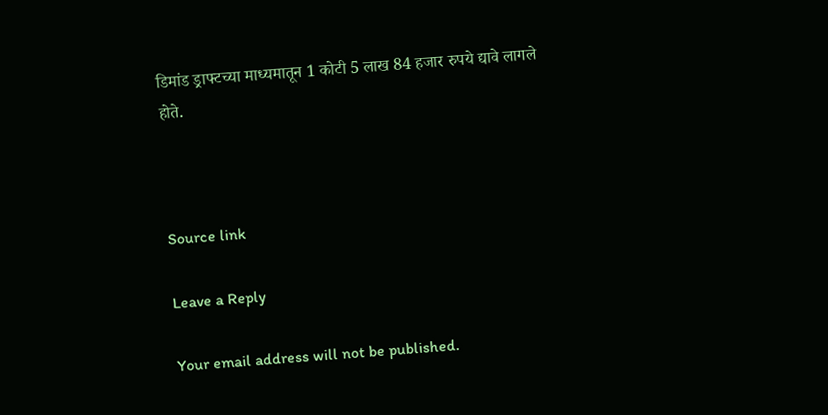डिमांड ड्राफ्टच्या माध्यमातून 1 कोटी 5 लाख 84 हजार रुपये द्यावे लागले होते.



Source link

Leave a Reply

Your email address will not be published.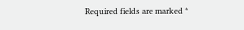Required fields are marked *